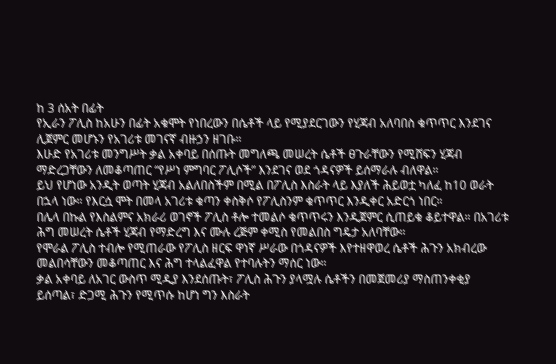ከ 3 ሰአት በፊት
የኢራን ፖሊስ ከአሁን በፊት አቁሞት የነበረውን በሴቶች ላይ የሚያደርገውን የሂጃብ አለባበስ ቁጥጥር እንደገና ሊጀምር መሆኑን የአገሪቱ መገናኛ ብዙኃን ዘገቡ።
እሁድ የአገሪቱ መንግሥት ቃል አቀባይ በሰጡት መግለጫ መሠረት ሴቶች ፀጉራቸውን የሚሸፍን ሂጃብ ማድረጋቸውን ለመቆጣጠር “የሥነ ምግባር ፖሊሶች” እንደገና ወደ ጎዳናዎች ይሰማራሉ ብለዋል።
ይህ የሆነው አንዲት ወጣት ሂጃብ አልለበስችም በሚል በፖሊስ እስራት ላይ እያለች ሕይወቷ ካለፈ ከ10 ወራት በኋላ ነው። የእርሷ ሞት በመላ አገሪቱ ቁጣን ቀስቅሶ የፖሊስንም ቁጥጥር እንዲቀር አድርጎ ነበር።
በሌላ በኩል የእስልምና አክራሪ ወገኖች ፖሊስ ቶሎ ተመልሶ ቁጥጥሩን እንዲጀምር ሲጠይቁ ቆይተዋል። በአገሪቱ ሕግ መሠረት ሴቶች ሂጃብ የማድረግ እና ሙሉ ረጅም ቀሚስ የመልበስ ግዴታ አለባቸው።
የሞራል ፖሊስ ተብሎ የሚጠራው የፖሊስ ዘርፍ ዋነኛ ሥራው በጎዳናዎች እየተዘዋወረ ሴቶች ሕጉን አክብረው መልበሳቸውን መቆጣጠር እና ሕግ ተላልፈዋል የተባሉትን ማሰር ነው።
ቃል አቀባይ ለአገር ውስጥ ሚዲያ እንደሰጡት፣ ፖሊስ ሕጉን ያላሟሉ ሴቶችን በመጀመሪያ ማስጠንቀቂያ ይሰጣል፣ ድጋሚ ሕጉን የሚጥሱ ከሆነ ግን እስራት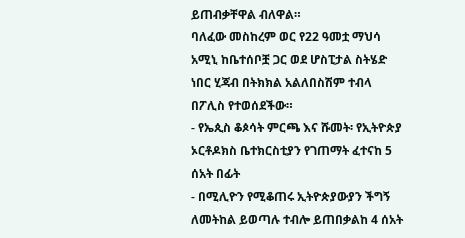ይጠብቃቸዋል ብለዋል።
ባለፈው መስከረም ወር የ22 ዓመቷ ማህሳ አሚኒ ከቤተሰቦቿ ጋር ወደ ሆስፒታል ስትሄድ ነበር ሂጃብ በትክክል አልለበስሽም ተብላ በፖሊስ የተወሰደችው።
- የኤጲስ ቆጶሳት ምርጫ እና ሹመት፡ የኢትዮጵያ ኦርቶዶክስ ቤተክርስቲያን የገጠማት ፈተናከ 5 ሰአት በፊት
- በሚሊዮን የሚቆጠሩ ኢትዮጵያውያን ችግኝ ለመትከል ይወጣሉ ተብሎ ይጠበቃልከ 4 ሰአት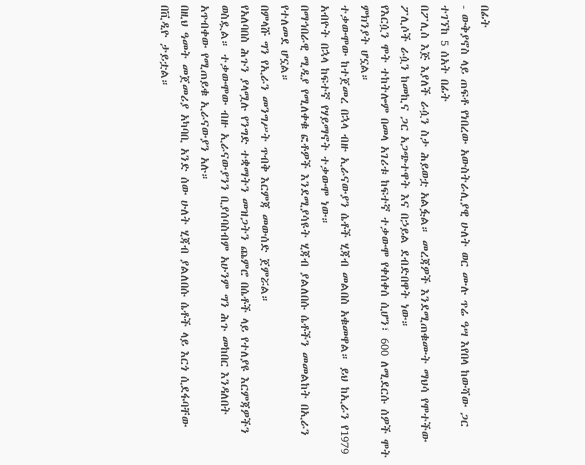በፊት
- ውቅያኖስ ላይ ጠፍቶ የነበረው አውስትራሊያዊ ሁለት ወር ሙሉ ጥሬ ዓሣ እየበላ ከውሻው ጋር ተገኘከ 5 ሰአት በፊት
በፖሊስ እጅ እያለች ራሷን ስታ ሕይወቷ አልፏል። መረጃዎች እንደሚጠቁሙት ማህሳ የሞተችው ፖሊሶች ራሷን ከመኪና ጋር አጋጭተዋት እና በኃይል ደብድበዋት ነው።
የእርሷን ሞት ተከትሎም በመላ አገሪቱ ከፍተኛ ተቃውሞ የቀሰቀሰ ሲሆን፣ 600 ለሚደርሱ ሰዎች ሞት ምክንያት ሆኗል።
ተቃውሞው ከተጀመረ በኋላ ብዙ ኢራናውያን ሴቶች ሂጃብ መልበስ አቁመዋል። ይህ ከኢራን የ1979 አብዮት በኋላ ከፍተኛ የሃይማኖት ተቃውሞ ነው።
በማኅበራዊ ሚዲያ የሚለቀቁ ፎቶዎች እንደሚያሳዩት ሂጃብ ያልለበሱ ሴቶችን መመልከት በኢራን የተለመደ ሆኗል።
በምላሹ ግን የኢራን መንግሥት ጥብቅ እርምጃ መውሰድ ጀምሯል።
የአለባበስ ሕጉን ያላሟሉ የንግድ ተቋማትን መዝጋትን ጨምሮ በሴቶች ላይ የተለያዩ እርምጃዎችን ወስዷል። ተቃውሞው ብዙ ኢራናውያንን ቢያሰባስብም አሁንም ግን ሕጉ መከበር እንዳለበት አጥብቀው የሚጠይቁ ኢራናውያን አሉ።
በዚህ ዓመት መጀመሪያ አካባቢ አንድ ሰው ሁለት ሂጃብ ያልለበሱ ሴቶች ላይ እርጎ ሲደፋባቸው በቪዲዮ ታይቷል።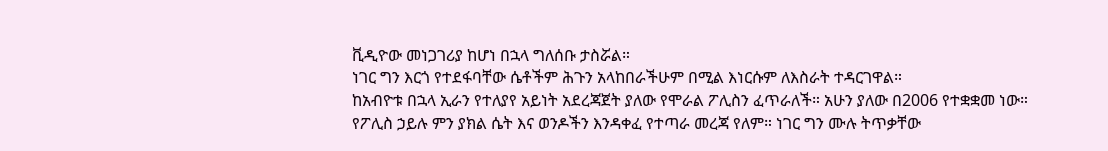ቪዲዮው መነጋገሪያ ከሆነ በኋላ ግለሰቡ ታስሯል።
ነገር ግን እርጎ የተደፋባቸው ሴቶችም ሕጉን አላከበራችሁም በሚል እነርሱም ለእስራት ተዳርገዋል።
ከአብዮቱ በኋላ ኢራን የተለያየ አይነት አደረጃጀት ያለው የሞራል ፖሊስን ፈጥራለች። አሁን ያለው በ2006 የተቋቋመ ነው።
የፖሊስ ኃይሉ ምን ያክል ሴት እና ወንዶችን እንዳቀፈ የተጣራ መረጃ የለም። ነገር ግን ሙሉ ትጥቃቸው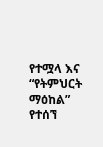የተሟላ እና “የትምህርት ማዕከል” የተሰኘ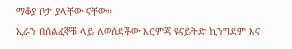ማቆያ ቦታ ያላቸው ናቸው።
ኢራን በሰልፈኞቹ ላይ ለወሰደችው እርምጃ ዩናይትድ ኪንግደም እና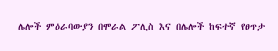ሌሎች ምዕራባውያን በሞራል ፖሊስ እና በሌሎች ከፍተኛ የፀጥታ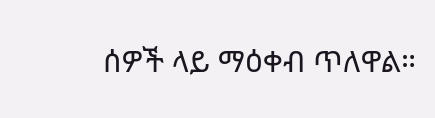ሰዎች ላይ ማዕቀብ ጥለዋል።